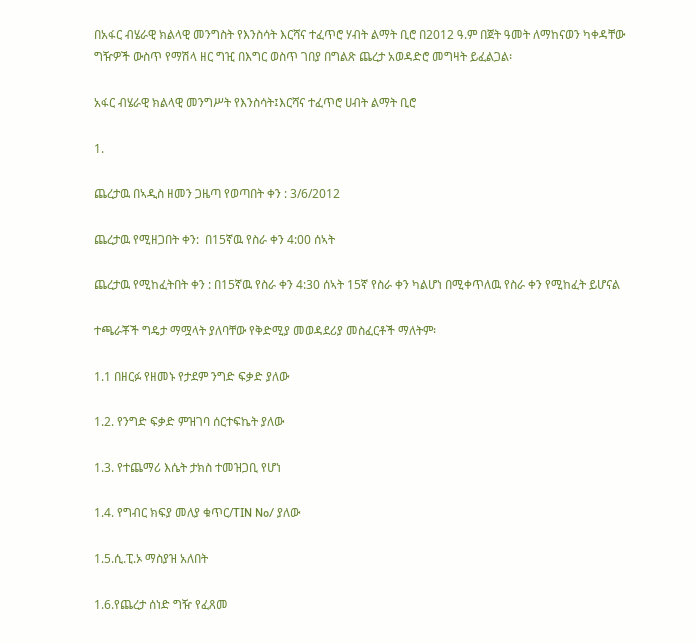በአፋር ብሄራዊ ክልላዊ መንግስት የእንስሳት እርሻና ተፈጥሮ ሃብት ልማት ቢሮ በ2012 ዓ.ም በጀት ዓመት ለማከናወን ካቀዳቸው ግዥዎች ውስጥ የማሽላ ዘር ግዢ በእግር ወስጥ ገበያ በግልጽ ጨረታ አወዳድሮ መግዛት ይፈልጋል፡

አፋር ብሄራዊ ክልላዊ መንግሥት የእንስሳት፤እርሻና ተፈጥሮ ሀብት ልማት ቢሮ

1.

ጨረታዉ በኣዲስ ዘመን ጋዜጣ የወጣበት ቀን : 3/6/2012

ጨረታዉ የሚዘጋበት ቀን:  በ15ኛዉ የስራ ቀን 4:00 ሰኣት

ጨረታዉ የሚከፈትበት ቀን : በ15ኛዉ የስራ ቀን 4:30 ሰኣት 15ኛ የስራ ቀን ካልሆነ በሚቀጥለዉ የስራ ቀን የሚከፈት ይሆናል

ተጫራቾች ግዴታ ማሟላት ያለባቸው የቅድሚያ መወዳደሪያ መስፈርቶች ማለትም፡

1.1 በዘርፉ የዘመኑ የታደም ንግድ ፍቃድ ያለው

1.2. የንግድ ፍቃድ ምዝገባ ሰርተፍኬት ያለው

1.3. የተጨማሪ እሴት ታክስ ተመዝጋቢ የሆነ

1.4. የግብር ክፍያ መለያ ቁጥር/TIN No/ ያለው

1.5.ሲ.ፒ.ኦ ማስያዝ አለበት

1.6.የጨረታ ሰነድ ግዥ የፈጸመ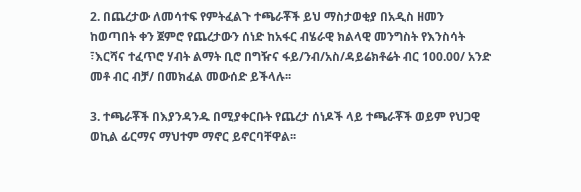2. በጨረታው ለመሳተፍ የምትፈልጉ ተጫራቾች ይህ ማስታወቂያ በአዲስ ዘመን ከወጣበት ቀን ጀምሮ የጨረታውን ሰነድ ከአፋር ብሄራዊ ክልላዊ መንግስት የእንስሳት ፣እርሻና ተፈጥሮ ሃብት ልማት ቢሮ በግዥና ፋይ/ንብ/አስ/ዳይሬክቶሬት ብር 100.00/ አንድ መቶ ብር ብቻ/ በመክፈል መውሰድ ይችላሉ፡፡

3. ተጫራቾች በእያንዳንዱ በሚያቀርቡት የጨረታ ሰነዶች ላይ ተጫራቾች ወይም የህጋዊ ወኪል ፊርማና ማህተም ማኖር ይኖርባቸዋል፡፡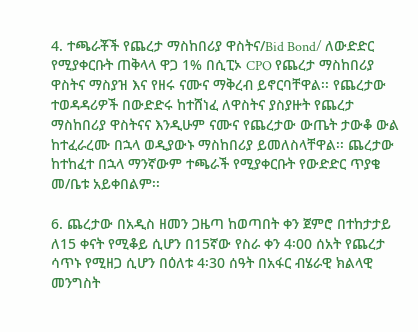4. ተጫራቾች የጨረታ ማስከበሪያ ዋስትና/Bid Bond/ ለውድድር የሚያቀርቡት ጠቅላላ ዋጋ 1% በሲፒኦ CPO የጨረታ ማስከበሪያ ዋስትና ማስያዝ እና የዘሩ ናሙና ማቅረብ ይኖርባቸዋል፡፡ የጨረታው ተወዳዳሪዎች በውድድሩ ከተሸነፈ ለዋስትና ያስያዙት የጨረታ ማስከበሪያ ዋስትናና እንዲሁም ናሙና የጨረታው ውጤት ታውቆ ውል ከተፈራረሙ በኋላ ወዲያውኑ ማስከበሪያ ይመለስላቸዋል፡፡ ጨረታው ከተከፈተ በኋላ ማንኛውም ተጫራች የሚያቀርቡት የውድድር ጥያቄ መ/ቤቱ አይቀበልም፡፡

6. ጨረታው በአዲስ ዘመን ጋዜጣ ከወጣበት ቀን ጀምሮ በተከታታይ ለ15 ቀናት የሚቆይ ሲሆን በ15ኛው የስራ ቀን 4፡00 ሰአት የጨረታ ሳጥኑ የሚዘጋ ሲሆን በዕለቱ 4፡30 ሰዓት በአፋር ብሄራዊ ክልላዊ መንግስት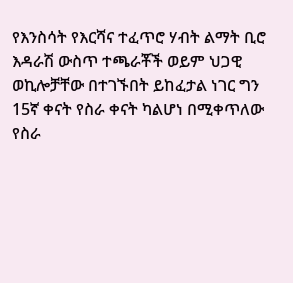የእንስሳት የእርሻና ተፈጥሮ ሃብት ልማት ቢሮ እዳራሽ ውስጥ ተጫራቾች ወይም ህጋዊ ወኪሎቻቸው በተገኙበት ይከፈታል ነገር ግን 15ኛ ቀናት የስራ ቀናት ካልሆነ በሚቀጥለው የስራ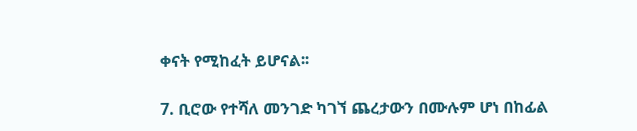ቀናት የሚከፈት ይሆናል፡፡

7. ቢሮው የተሻለ መንገድ ካገኘ ጨረታውን በሙሉም ሆነ በከፊል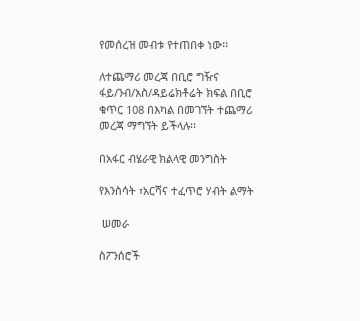የመሰረዝ መብቱ የተጠበቀ ነው፡፡

ለተጨማሪ መረጃ በቢሮ ግዥና ፋይ/ንብ/አስ/ዳይሬክቶሬት ክፍል በቢሮ ቁጥር 108 በእካል በመገኘት ተጨማሪ መረጃ ማግኘት ይችላሉ፡፡

በአፋር ብሄራዊ ክልላዊ መንግስት

የእንስሳት ፣አርሻና ተፈጥሮ ሃብት ልማት

 ሠመራ

ስፖንሰሮች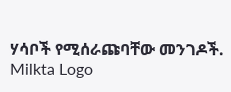ሃሳቦች የሚሰራጩባቸው መንገዶች.
Milkta Logo